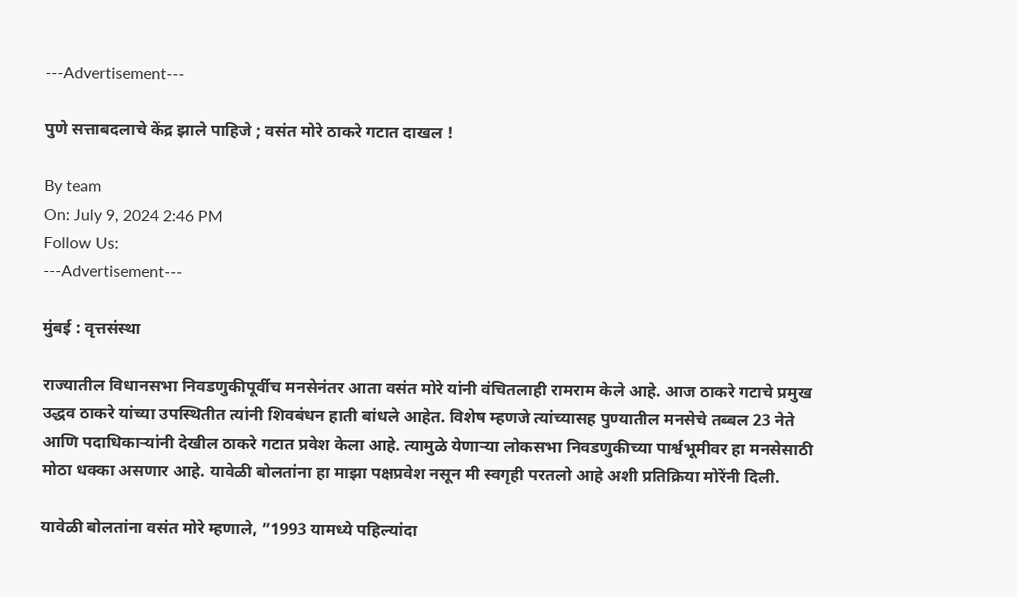---Advertisement---

पुणे सत्ताबदलाचे केंद्र झाले पाहिजे ; वसंत मोरे ठाकरे गटात दाखल !

By team
On: July 9, 2024 2:46 PM
Follow Us:
---Advertisement---

मुंबई : वृत्तसंस्था

राज्यातील विधानसभा निवडणुकीपूर्वीच मनसेनंतर आता वसंत मोरे यांनी वंचितलाही रामराम केले आहे. आज ठाकरे गटाचे प्रमुख उद्धव ठाकरे यांच्या उपस्थितीत त्यांनी शिवबंधन हाती बांधले आहेत. विशेष म्हणजे त्यांच्यासह पुण्यातील मनसेचे तब्बल 23 नेते आणि पदाधिकाऱ्यांनी देखील ठाकरे गटात प्रवेश केला आहे. त्यामुळे येणाऱ्या लोकसभा निवडणुकीच्या पार्श्वभूमीवर हा मनसेसाठी मोठा धक्का असणार आहे. यावेळी बोलतांना हा माझा पक्षप्रवेश नसून मी स्वगृही परतलो आहे अशी प्रतिक्रिया मोरेंनी दिली.

यावेळी बोलतांना वसंत मोरे म्हणाले, ”1993 यामध्ये पहिल्यांदा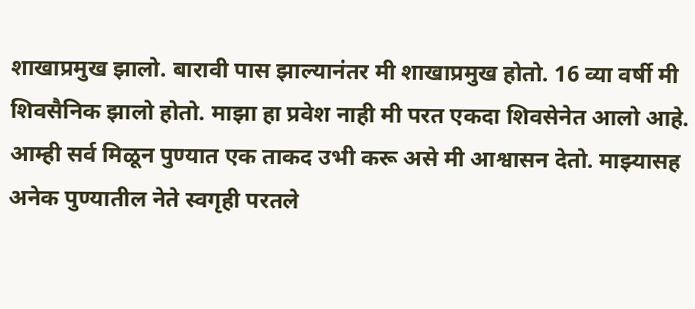शाखाप्रमुख झालो. बारावी पास झाल्यानंतर मी शाखाप्रमुख होतो. 16 व्या वर्षी मी शिवसैनिक झालो होतो. माझा हा प्रवेश नाही मी परत एकदा शिवसेनेत आलो आहे. आम्ही सर्व मिळून पुण्यात एक ताकद उभी करू असे मी आश्वासन देतो. माझ्यासह अनेक पुण्यातील नेते स्वगृही परतले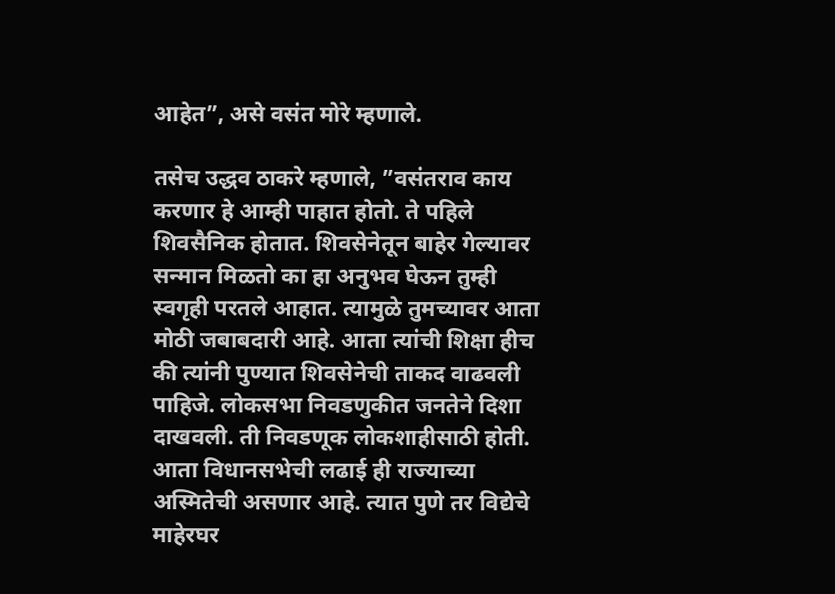आहेत”, असे वसंत मोरे म्हणाले.

तसेच उद्धव ठाकरे म्हणाले, ”वसंतराव काय करणार हे आम्ही पाहात होतो. ते पहिले शिवसैनिक होतात. शिवसेनेतून बाहेर गेल्यावर सन्मान मिळतो का हा अनुभव घेऊन तुम्ही स्वगृही परतले आहात. त्यामुळे तुमच्यावर आता मोठी जबाबदारी आहे. आता त्यांची शिक्षा हीच की त्यांनी पुण्यात शिवसेनेची ताकद वाढवली पाहिजे. लोकसभा निवडणुकीत जनतेने दिशा दाखवली. ती निवडणूक लोकशाहीसाठी होती. आता विधानसभेची लढाई ही राज्याच्या अस्मितेची असणार आहे. त्यात पुणे तर विद्येचे माहेरघर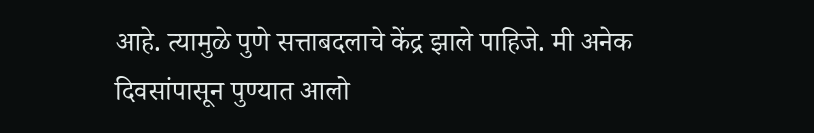आहे. त्यामुळे पुणे सत्ताबदलाचे केंद्र झाले पाहिजे. मी अनेक दिवसांपासून पुण्यात आलो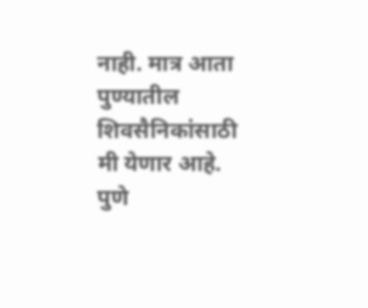नाही. मात्र आता पुण्यातील शिवसैनिकांसाठी मी येणार आहे. पुणे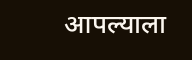आपल्याला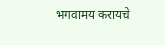भगवामय करायचे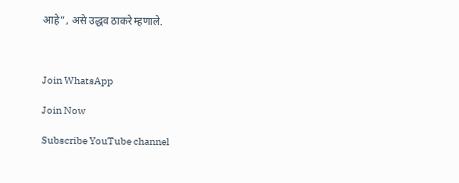आहे”, असे उद्धव ठाकरे म्हणाले.



Join WhatsApp

Join Now

Subscribe YouTube channel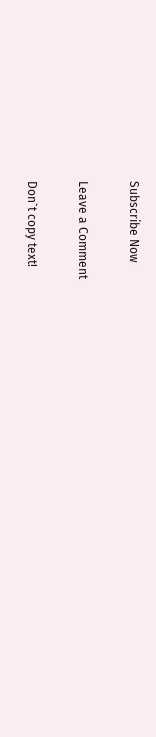Subscribe Now

Leave a Comment

Don`t copy text!